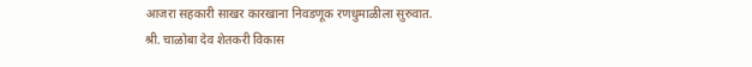आजरा सहकारी साखर कारखाना निवडणूक रणधुमाळीला सुरुवात.
श्री. चाळोबा देव शेतकरी विकास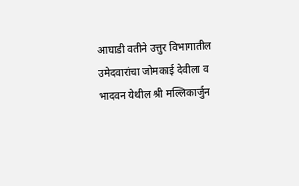आघाडी वतीने उत्तुर विभागातील उमेदवारांचा जोमकाई देवीला व भादवन येथील श्री मल्लिकार्जुन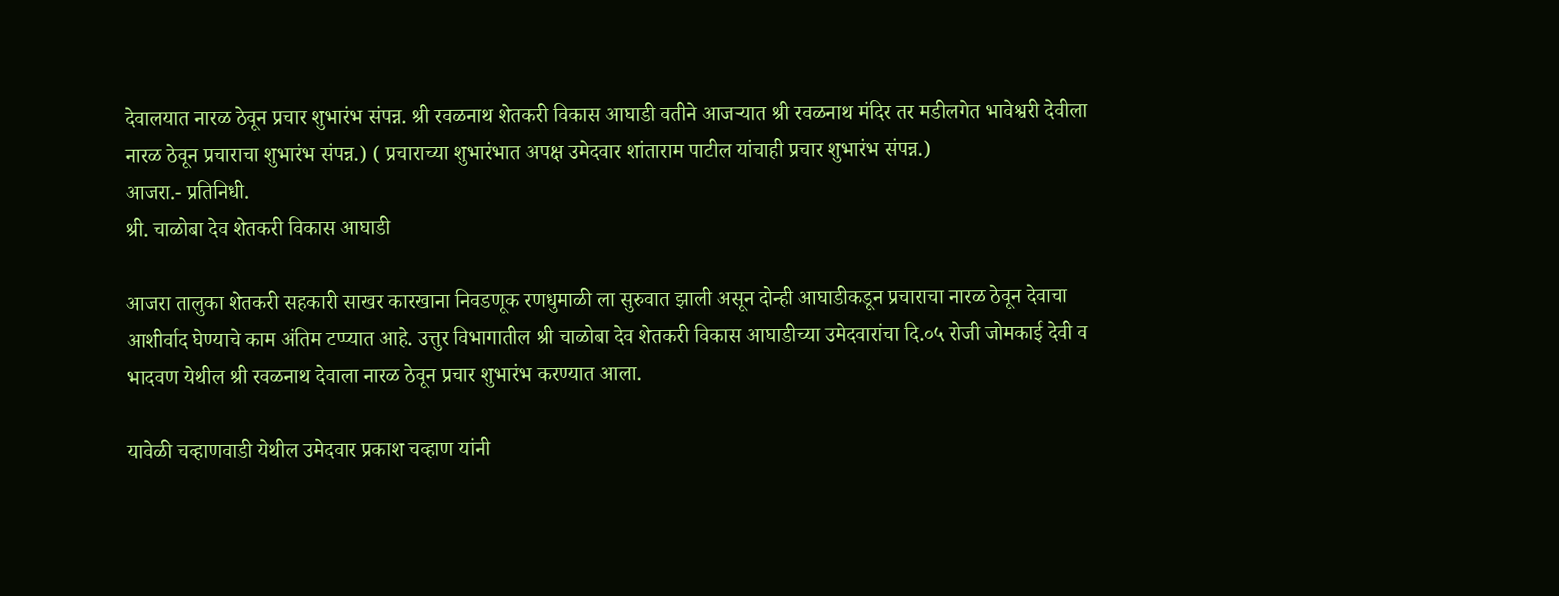देवालयात नारळ ठेवून प्रचार शुभारंभ संपन्न. श्री रवळनाथ शेतकरी विकास आघाडी वतीने आजऱ्यात श्री रवळनाथ मंदिर तर मडीलगेत भावेश्वरी देवीला नारळ ठेवून प्रचाराचा शुभारंभ संपन्न.) ( प्रचाराच्या शुभारंभात अपक्ष उमेदवार शांताराम पाटील यांचाही प्रचार शुभारंभ संपन्न.)
आजरा.- प्रतिनिधी.
श्री. चाळोबा देव शेतकरी विकास आघाडी

आजरा तालुका शेतकरी सहकारी साखर कारखाना निवडणूक रणधुमाळी ला सुरुवात झाली असून दोन्ही आघाडीकडून प्रचाराचा नारळ ठेवून देवाचा आशीर्वाद घेण्याचे काम अंतिम टप्प्यात आहे. उत्तुर विभागातील श्री चाळोबा देव शेतकरी विकास आघाडीच्या उमेदवारांचा दि.०५ रोजी जोमकाई देवी व भादवण येथील श्री रवळनाथ देवाला नारळ ठेवून प्रचार शुभारंभ करण्यात आला.

यावेळी चव्हाणवाडी येथील उमेदवार प्रकाश चव्हाण यांनी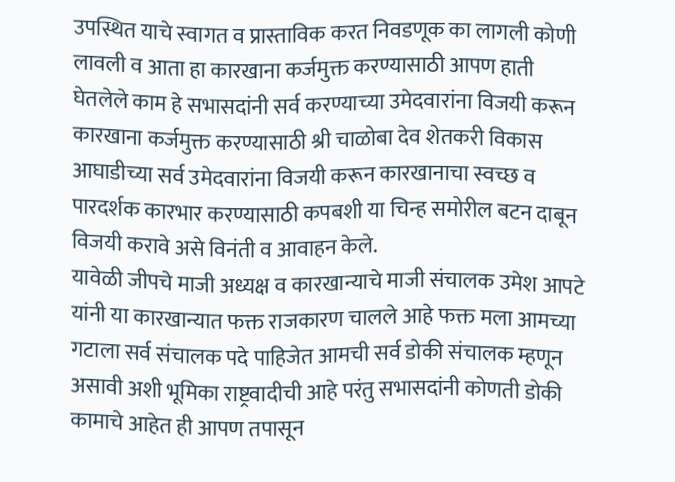उपस्थित याचे स्वागत व प्रास्ताविक करत निवडणूक का लागली कोणी लावली व आता हा कारखाना कर्जमुक्त करण्यासाठी आपण हाती घेतलेले काम हे सभासदांनी सर्व करण्याच्या उमेदवारांना विजयी करून कारखाना कर्जमुक्त करण्यासाठी श्री चाळोबा देव शेतकरी विकास आघाडीच्या सर्व उमेदवारांना विजयी करून कारखानाचा स्वच्छ व पारदर्शक कारभार करण्यासाठी कपबशी या चिन्ह समोरील बटन दाबून विजयी करावे असे विनंती व आवाहन केले.
यावेळी जीपचे माजी अध्यक्ष व कारखान्याचे माजी संचालक उमेश आपटे यांनी या कारखान्यात फक्त राजकारण चालले आहे फक्त मला आमच्या गटाला सर्व संचालक पदे पाहिजेत आमची सर्व डोकी संचालक म्हणून असावी अशी भूमिका राष्ट्रवादीची आहे परंतु सभासदांनी कोणती डोकी कामाचे आहेत ही आपण तपासून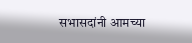सभासदांनी आमच्या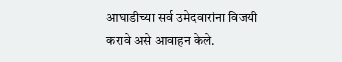आघाडीच्या सर्व उमेदवारांना विजयी करावे असे आवाहन केले.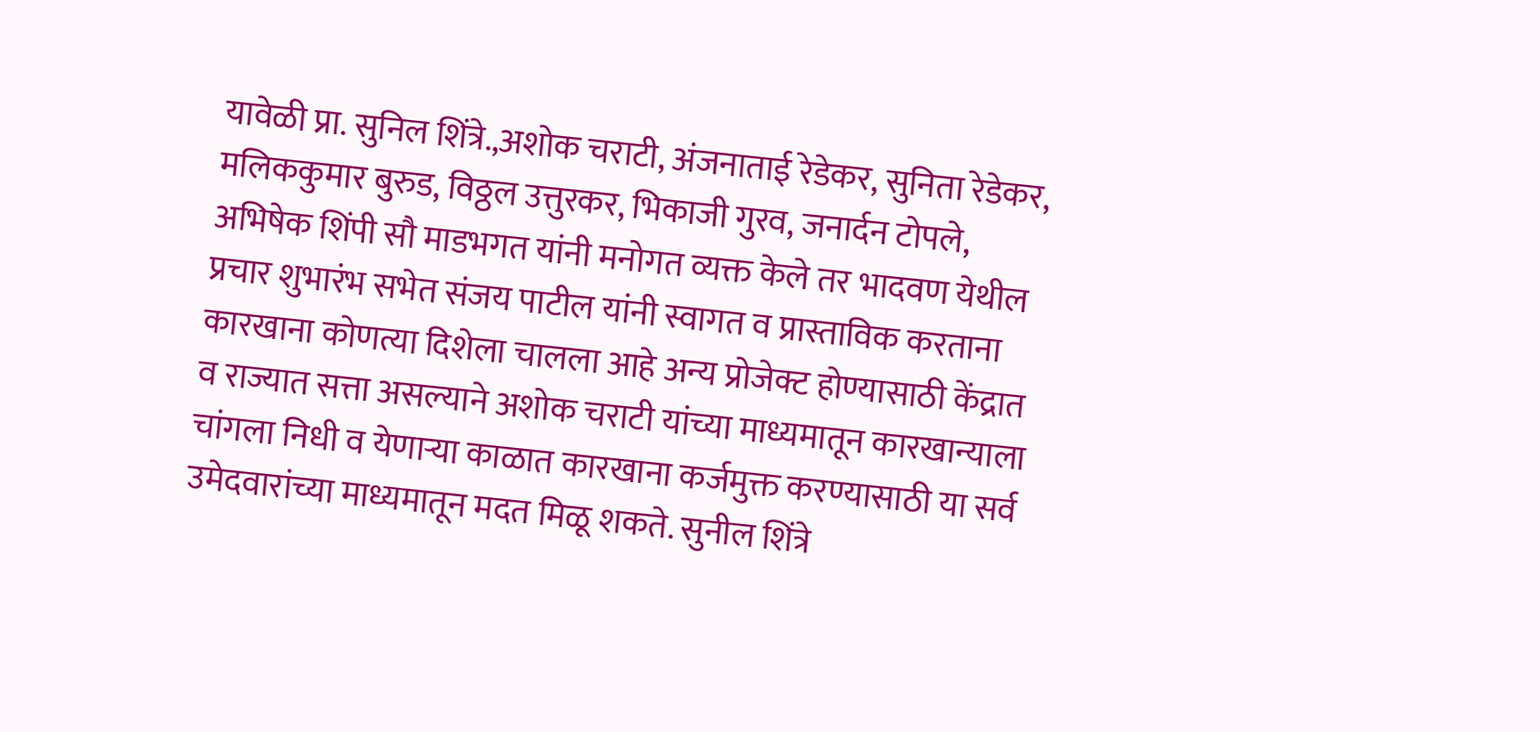यावेळी प्रा. सुनिल शिंत्रे.,अशोक चराटी, अंजनाताई रेडेकर, सुनिता रेडेकर, मलिककुमार बुरुड, विठ्ठल उत्तुरकर, भिकाजी गुरव, जनार्दन टोपले, अभिषेक शिंपी सौ माडभगत यांनी मनोगत व्यक्त केले तर भादवण येथील प्रचार शुभारंभ सभेत संजय पाटील यांनी स्वागत व प्रास्ताविक करताना कारखाना कोणत्या दिशेला चालला आहे अन्य प्रोजेक्ट होण्यासाठी केंद्रात व राज्यात सत्ता असल्याने अशोक चराटी यांच्या माध्यमातून कारखान्याला चांगला निधी व येणाऱ्या काळात कारखाना कर्जमुक्त करण्यासाठी या सर्व उमेदवारांच्या माध्यमातून मदत मिळू शकते. सुनील शिंत्रे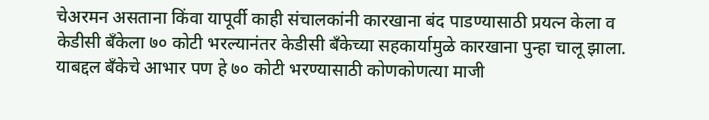चेअरमन असताना किंवा यापूर्वी काही संचालकांनी कारखाना बंद पाडण्यासाठी प्रयत्न केला व केडीसी बँकेला ७० कोटी भरल्यानंतर केडीसी बँकेच्या सहकार्यामुळे कारखाना पुन्हा चालू झाला. याबद्दल बँकेचे आभार पण हे ७० कोटी भरण्यासाठी कोणकोणत्या माजी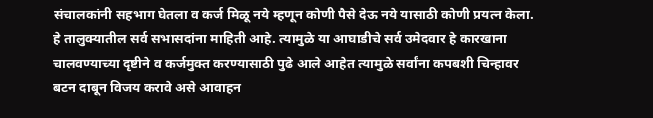संचालकांनी सहभाग घेतला व कर्ज मिळू नये म्हणून कोणी पैसे देऊ नये यासाठी कोणी प्रयत्न केला. हे तालुक्यातील सर्व सभासदांना माहिती आहे. त्यामुळे या आघाडीचे सर्व उमेदवार हे कारखाना चालवण्याच्या दृष्टीने व कर्जमुक्त करण्यासाठी पुढे आले आहेत त्यामुळे सर्वांना कपबशी चिन्हावर बटन दाबून विजय करावे असे आवाहन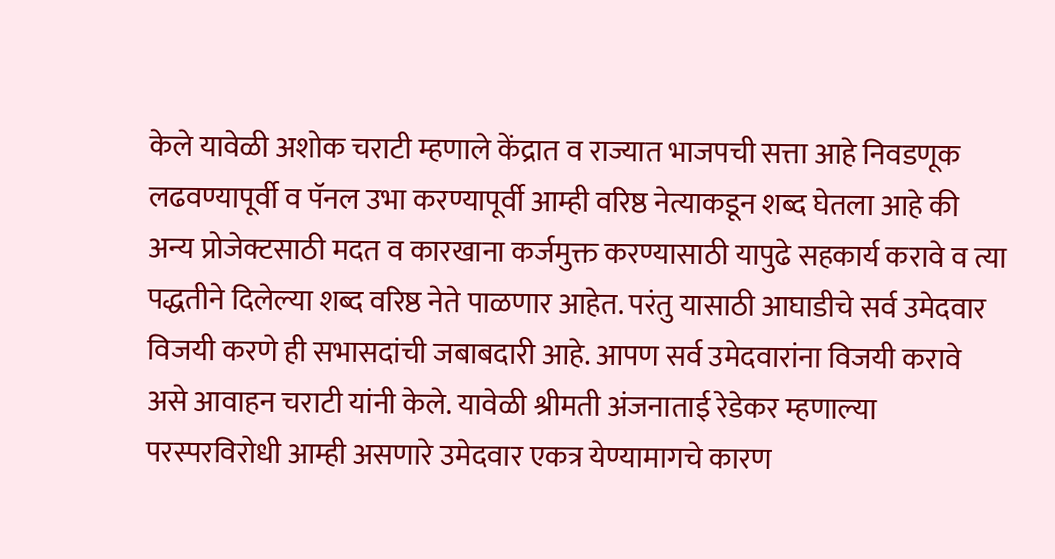केले यावेळी अशोक चराटी म्हणाले केंद्रात व राज्यात भाजपची सत्ता आहे निवडणूक लढवण्यापूर्वी व पॅनल उभा करण्यापूर्वी आम्ही वरिष्ठ नेत्याकडून शब्द घेतला आहे की अन्य प्रोजेक्टसाठी मदत व कारखाना कर्जमुक्त करण्यासाठी यापुढे सहकार्य करावे व त्या पद्धतीने दिलेल्या शब्द वरिष्ठ नेते पाळणार आहेत. परंतु यासाठी आघाडीचे सर्व उमेदवार विजयी करणे ही सभासदांची जबाबदारी आहे. आपण सर्व उमेदवारांना विजयी करावे असे आवाहन चराटी यांनी केले. यावेळी श्रीमती अंजनाताई रेडेकर म्हणाल्या परस्परविरोधी आम्ही असणारे उमेदवार एकत्र येण्यामागचे कारण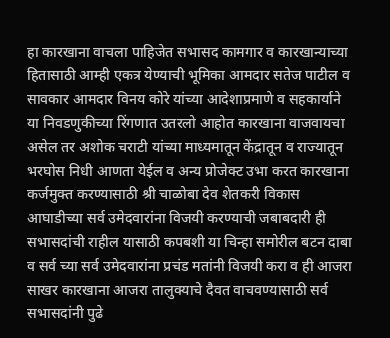हा कारखाना वाचला पाहिजेत सभासद कामगार व कारखान्याच्या हितासाठी आम्ही एकत्र येण्याची भूमिका आमदार सतेज पाटील व सावकार आमदार विनय कोरे यांच्या आदेशाप्रमाणे व सहकार्याने या निवडणुकीच्या रिंगणात उतरलो आहोत कारखाना वाजवायचा असेल तर अशोक चराटी यांच्या माध्यमातून केंद्रातून व राज्यातून भरघोस निधी आणता येईल व अन्य प्रोजेक्ट उभा करत कारखाना कर्जमुक्त करण्यासाठी श्री चाळोबा देव शेतकरी विकास आघाडीच्या सर्व उमेदवारांना विजयी करण्याची जबाबदारी ही सभासदांची राहील यासाठी कपबशी या चिन्हा समोरील बटन दाबा व सर्व च्या सर्व उमेदवारांना प्रचंड मतांनी विजयी करा व ही आजरा साखर कारखाना आजरा तालुक्याचे दैवत वाचवण्यासाठी सर्व सभासदांनी पुढे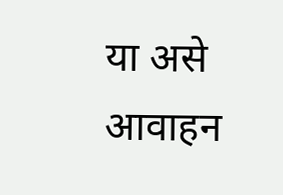या असे आवाहन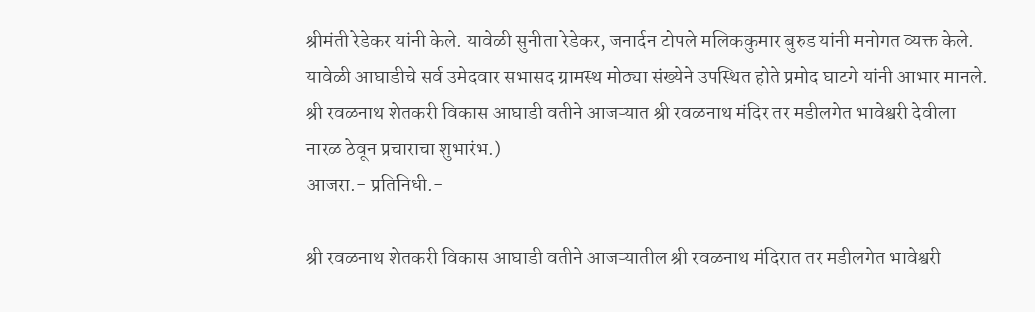श्रीमंती रेडेकर यांनी केले. यावेळी सुनीता रेडेकर, जनार्दन टोपले मलिककुमार बुरुड यांनी मनोगत व्यक्त केले. यावेळी आघाडीचे सर्व उमेदवार सभासद ग्रामस्थ मोठ्या संख्येने उपस्थित होते प्रमोद घाटगे यांनी आभार मानले.
श्री रवळनाथ शेतकरी विकास आघाडी वतीने आजऱ्यात श्री रवळनाथ मंदिर तर मडीलगेत भावेश्वरी देवीला नारळ ठेवून प्रचाराचा शुभारंभ.)
आजरा.- प्रतिनिधी.-

श्री रवळनाथ शेतकरी विकास आघाडी वतीने आजऱ्यातील श्री रवळनाथ मंदिरात तर मडीलगेत भावेश्वरी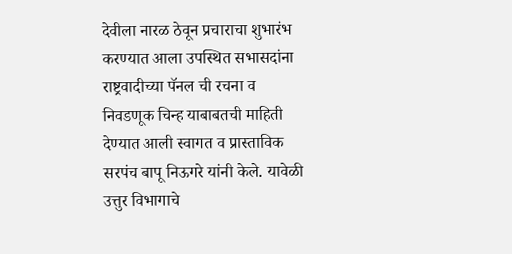देवीला नारळ ठेवून प्रचाराचा शुभारंभ करण्यात आला उपस्थित सभासदांना राष्ट्रवादीच्या पॅनल ची रचना व निवडणूक चिन्ह याबाबतची माहिती देण्यात आली स्वागत व प्रास्ताविक सरपंच बापू निऊगरे यांनी केले. यावेळी उत्तुर विभागाचे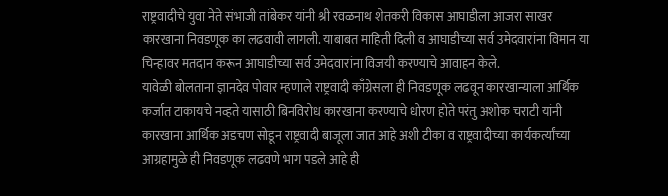राष्ट्रवादीचे युवा नेते संभाजी तांबेकर यांनी श्री रवळनाथ शेतकरी विकास आघाडीला आजरा साखर कारखाना निवडणूक का लढवावी लागली. याबाबत माहिती दिली व आघाडीच्या सर्व उमेदवारांना विमान या चिन्हावर मतदान करून आघाडीच्या सर्व उमेदवारांना विजयी करण्याचे आवाहन केले.
यावेळी बोलताना ज्ञानदेव पोवार म्हणाले राष्ट्रवादी काँग्रेसला ही निवडणूक लढवून कारखान्याला आर्थिक कर्जात टाकायचे नव्हते यासाठी बिनविरोध कारखाना करण्याचे धोरण होते परंतु अशोक चराटी यांनी कारखाना आर्थिक अडचण सोडून राष्ट्रवादी बाजूला जात आहे अशी टीका व राष्ट्रवादीच्या कार्यकर्त्यांच्या आग्रहामुळे ही निवडणूक लढवणे भाग पडले आहे ही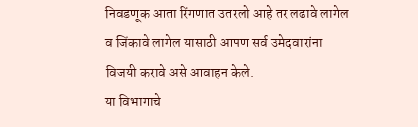निवडणूक आता रिंगणात उतरलो आहे तर लढावे लागेल व जिंकावे लागेल यासाठी आपण सर्व उमेदवारांना विजयी करावे असे आवाहन केले.
या विभागाचे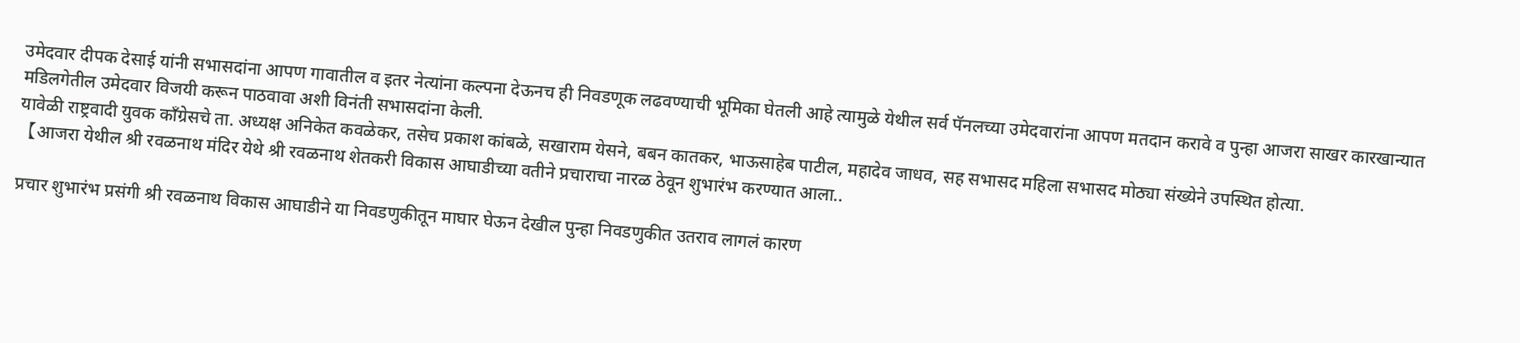उमेदवार दीपक देसाई यांनी सभासदांना आपण गावातील व इतर नेत्यांना कल्पना देऊनच ही निवडणूक लढवण्याची भूमिका घेतली आहे त्यामुळे येथील सर्व पॅनलच्या उमेदवारांना आपण मतदान करावे व पुन्हा आजरा साखर कारखान्यात मडिलगेतील उमेदवार विजयी करून पाठवावा अशी विनंती सभासदांना केली.
यावेळी राष्ट्रवादी युवक काँग्रेसचे ता. अध्यक्ष अनिकेत कवळेकर, तसेच प्रकाश कांबळे, सखाराम येसने, बबन कातकर, भाऊसाहेब पाटील, महादेव जाधव, सह सभासद महिला सभासद मोठ्या संख्येने उपस्थित होत्या.
【आजरा येथील श्री रवळनाथ मंदिर येथे श्री रवळनाथ शेतकरी विकास आघाडीच्या वतीने प्रचाराचा नारळ ठेवून शुभारंभ करण्यात आला..

प्रचार शुभारंभ प्रसंगी श्री रवळनाथ विकास आघाडीने या निवडणुकीतून माघार घेऊन देखील पुन्हा निवडणुकीत उतराव लागलं कारण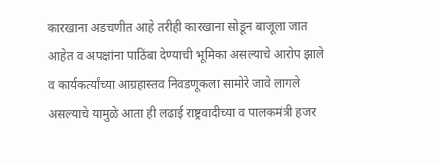कारखाना अडचणीत आहे तरीही कारखाना सोडून बाजूला जात आहेत व अपक्षांना पाठिंबा देण्याची भूमिका असल्याचे आरोप झाले व कार्यकर्त्यांच्या आग्रहास्तव निवडणूकला सामोरे जावे लागले
असल्याचे यामुळे आता ही लढाई राष्ट्रवादीच्या व पालकमंत्री हजर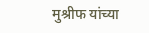मुश्रीफ यांच्या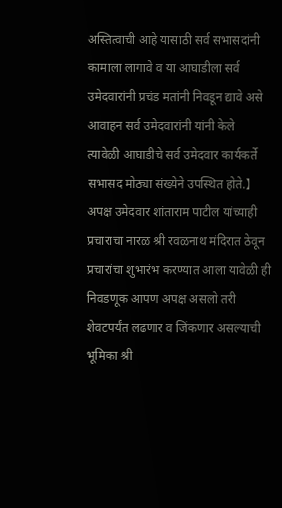अस्तित्वाची आहे यासाठी सर्व सभासदांनी कामाला लागावे व या आघाडीला सर्व उमेदवारांनी प्रचंड मतांनी निवडून द्यावे असे आवाहन सर्व उमेदवारांनी यांनी केले
त्यावेळी आघाडीचे सर्व उमेदवार कार्यकर्ते सभासद मोठ्या संख्येने उपस्थित होते.】
अपक्ष उमेदवार शांताराम पाटील यांच्याही प्रचाराचा नारळ श्री रवळनाथ मंदिरात ठेवून प्रचारांचा शुभारंभ करण्यात आला यावेळी ही निवडणूक आपण अपक्ष असलो तरी शेवटपर्यंत लढणार व जिंकणार असल्याची भूमिका श्री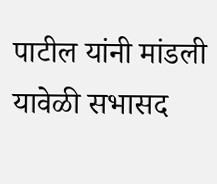पाटील यांनी मांडली यावेळी सभासद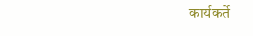कार्यकर्ते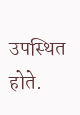उपस्थित होते.